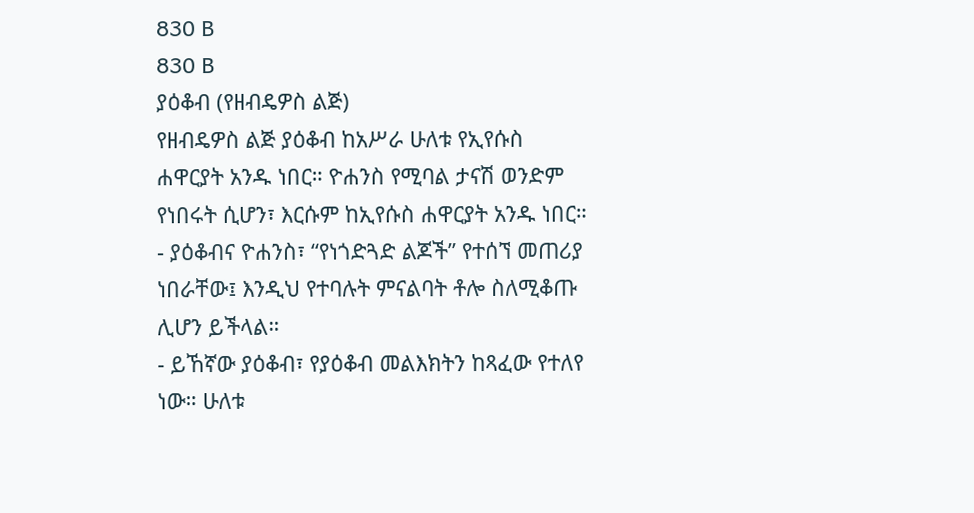830 B
830 B
ያዕቆብ (የዘብዴዎስ ልጅ)
የዘብዴዎስ ልጅ ያዕቆብ ከአሥራ ሁለቱ የኢየሱስ ሐዋርያት አንዱ ነበር። ዮሐንስ የሚባል ታናሽ ወንድም የነበሩት ሲሆን፣ እርሱም ከኢየሱስ ሐዋርያት አንዱ ነበር።
- ያዕቆብና ዮሐንስ፣ “የነጎድጓድ ልጆች” የተሰኘ መጠሪያ ነበራቸው፤ እንዲህ የተባሉት ምናልባት ቶሎ ስለሚቆጡ ሊሆን ይችላል።
- ይኸኛው ያዕቆብ፣ የያዕቆብ መልእክትን ከጻፈው የተለየ ነው። ሁለቱ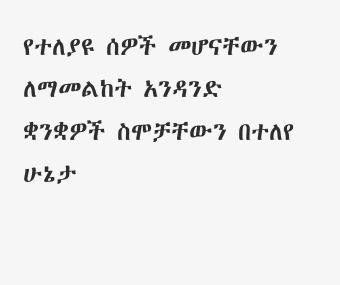የተለያዩ ሰዎች መሆናቸውን ለማመልከት አንዳንድ ቋንቋዎች ስሞቻቸውን በተለየ ሁኔታ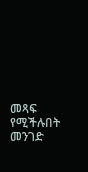መጻፍ የሚችሉበት መንገድ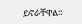ይኖራቸዋል።